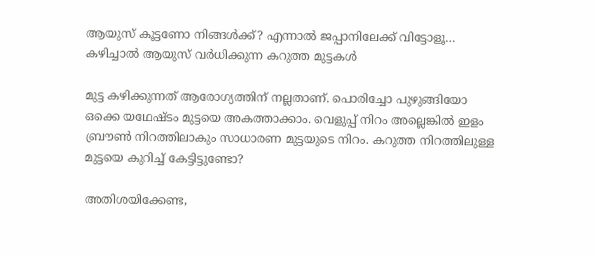ആയുസ് കൂട്ടണോ നിങ്ങൾക്ക്? എന്നാൽ ജപ്പാനിലേക്ക് വിട്ടോളൂ… കഴിച്ചാൽ ആയുസ് വർധിക്കുന്ന കറുത്ത മുട്ടകൾ

മുട്ട കഴിക്കുന്നത് ആരോഗ്യത്തിന് നല്ലതാണ്. പൊരിച്ചോ പുഴുങ്ങിയോ ഒക്കെ യഥേഷ്ടം മുട്ടയെ അകത്താക്കാം. വെളുപ്പ് നിറം അല്ലെങ്കിൽ ഇളം ബ്രൗൺ നിറത്തിലാകും സാധാരണ മുട്ടയുടെ നിറം. കറുത്ത നിറത്തിലുള്ള മുട്ടയെ കുറിച്ച് കേട്ടിട്ടുണ്ടോ?

അതിശയിക്കേണ്ട,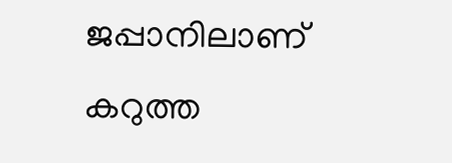ജപ്പാനിലാണ് കറുത്ത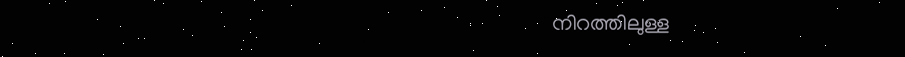നിറത്തിലുള്ള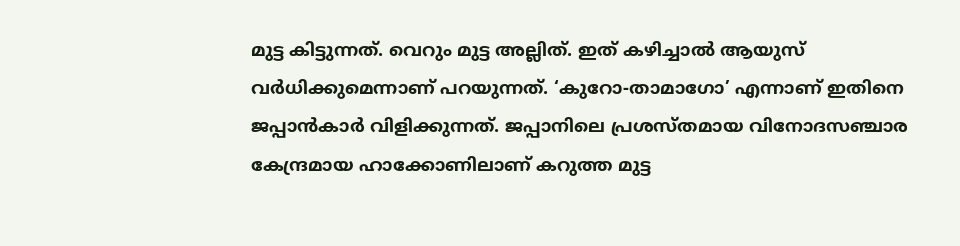മുട്ട കിട്ടുന്നത്. വെറും മുട്ട അല്ലിത്. ഇത് കഴിച്ചാൽ ആയുസ് വർധിക്കുമെന്നാണ് പറയുന്നത്. ‘കുറോ-താമാഗോ’ എന്നാണ് ഇതിനെ ജപ്പാൻകാർ വിളിക്കുന്നത്. ജപ്പാനിലെ പ്രശസ്തമായ വിനോദസഞ്ചാര കേന്ദ്രമായ ഹാക്കോണിലാണ് കറുത്ത മുട്ട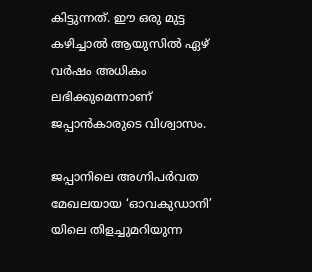കിട്ടുന്നത്. ഈ ഒരു മുട്ട കഴിച്ചാല്‍ ആയുസില്‍ ഏഴ് വര്‍ഷം അധികം ലഭിക്കുമെന്നാണ് ജപ്പാന്‍കാരുടെ വിശ്വാസം.

ജപ്പാനിലെ അഗ്നിപര്‍വത മേഖലയായ ‘ഓവകുഡാനി’ യിലെ തിളച്ചുമറിയുന്ന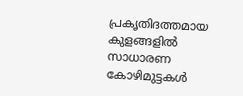പ്രകൃതിദത്തമായ കുളങ്ങളില്‍ സാധാരണ കോഴിമുട്ടകള്‍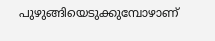പുഴുങ്ങിയെടുക്കുമ്പോഴാണ്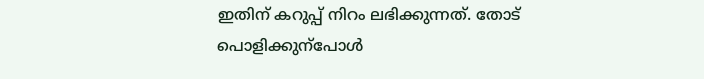ഇതിന് കറുപ്പ് നിറം ലഭിക്കുന്നത്. തോട് പൊളിക്കുന്പോൾ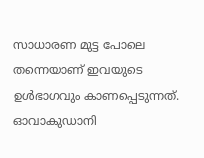സാധാരണ മുട്ട പോലെ തന്നെയാണ് ഇവയുടെ ഉൾഭാഗവും കാണപ്പെടുന്നത്. ഓവാകുഡാനി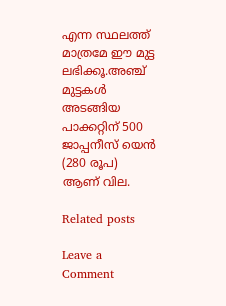എന്ന സ്ഥലത്ത് മാത്രമേ ഈ മുട്ട ലഭിക്കൂ.അഞ്ച് മുട്ടകള്‍ അടങ്ങിയ പാക്കറ്റിന് 500 ജാപ്പനീസ് യെന്‍ (280 രൂപ) ആണ് വില.

Related posts

Leave a Comment